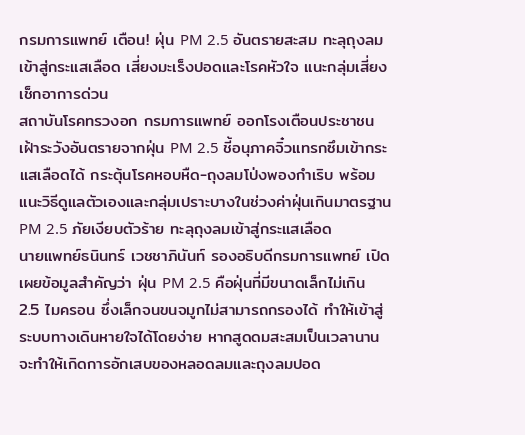กรมการแพทย์ เตือน! ฝุ่น PM 2.5 อันตรายสะสม ทะลุถุงลมเข้าสู่กระแสเลือด เสี่ยงมะเร็งปอดและโรคหัวใจ แนะกลุ่มเสี่ยงเช็กอาการด่วน
สถาบันโรคทรวงอก กรมการแพทย์ ออกโรงเตือนประชาชนเฝ้าระวังอันตรายจากฝุ่น PM 2.5 ชี้อนุภาคจิ๋วแทรกซึมเข้ากระแสเลือดได้ กระตุ้นโรคหอบหืด-ถุงลมโป่งพองกำเริบ พร้อมแนะวิธีดูแลตัวเองและกลุ่มเปราะบางในช่วงค่าฝุ่นเกินมาตรฐาน
PM 2.5 ภัยเงียบตัวร้าย ทะลุถุงลมเข้าสู่กระแสเลือด
นายแพทย์ธนินทร์ เวชชาภินันท์ รองอธิบดีกรมการแพทย์ เปิดเผยข้อมูลสำคัญว่า ฝุ่น PM 2.5 คือฝุ่นที่มีขนาดเล็กไม่เกิน 2.5 ไมครอน ซึ่งเล็กจนขนจมูกไม่สามารถกรองได้ ทำให้เข้าสู่ระบบทางเดินหายใจได้โดยง่าย หากสูดดมสะสมเป็นเวลานานจะทำให้เกิดการอักเสบของหลอดลมและถุงลมปอด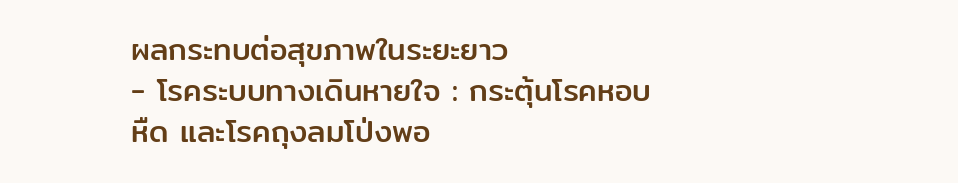ผลกระทบต่อสุขภาพในระยะยาว
- โรคระบบทางเดินหายใจ : กระตุ้นโรคหอบหืด และโรคถุงลมโป่งพอ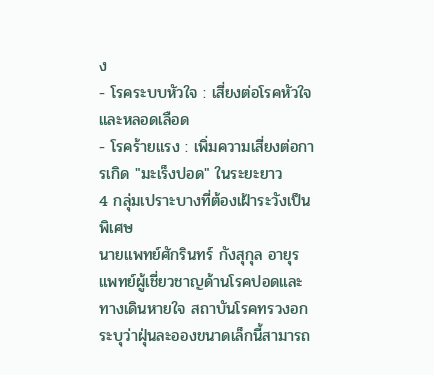ง
- โรคระบบหัวใจ : เสี่ยงต่อโรคหัวใจและหลอดเลือด
- โรคร้ายแรง : เพิ่มความเสี่ยงต่อการเกิด "มะเร็งปอด" ในระยะยาว
4 กลุ่มเปราะบางที่ต้องเฝ้าระวังเป็นพิเศษ
นายแพทย์ศักรินทร์ กังสุกุล อายุรแพทย์ผู้เชี่ยวชาญด้านโรคปอดและทางเดินหายใจ สถาบันโรคทรวงอก ระบุว่าฝุ่นละอองขนาดเล็กนี้สามารถ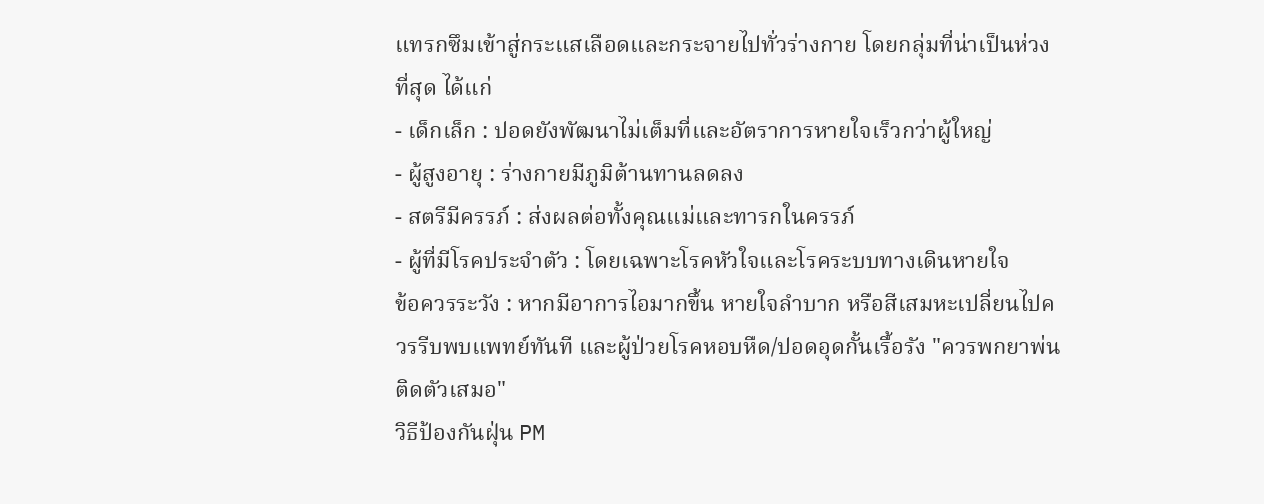แทรกซึมเข้าสู่กระแสเลือดและกระจายไปทั่วร่างกาย โดยกลุ่มที่น่าเป็นห่วงที่สุด ได้แก่
- เด็กเล็ก : ปอดยังพัฒนาไม่เต็มที่และอัตราการหายใจเร็วกว่าผู้ใหญ่
- ผู้สูงอายุ : ร่างกายมีภูมิต้านทานลดลง
- สตรีมีครรภ์ : ส่งผลต่อทั้งคุณแม่และทารกในครรภ์
- ผู้ที่มีโรคประจำตัว : โดยเฉพาะโรคหัวใจและโรคระบบทางเดินหายใจ
ข้อควรระวัง : หากมีอาการไอมากขึ้น หายใจลำบาก หรือสีเสมหะเปลี่ยนไปควรรีบพบแพทย์ทันที และผู้ป่วยโรคหอบหืด/ปอดอุดกั้นเรื้อรัง "ควรพกยาพ่นติดตัวเสมอ"
วิธีป้องกันฝุ่น PM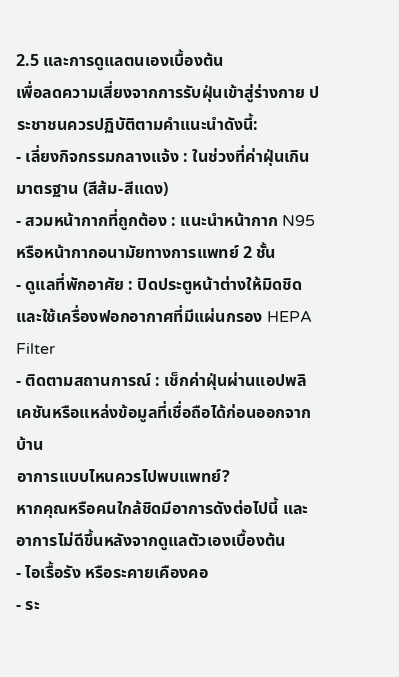2.5 และการดูแลตนเองเบื้องต้น
เพื่อลดความเสี่ยงจากการรับฝุ่นเข้าสู่ร่างกาย ประชาชนควรปฏิบัติตามคำแนะนำดังนี้:
- เลี่ยงกิจกรรมกลางแจ้ง : ในช่วงที่ค่าฝุ่นเกินมาตรฐาน (สีส้ม-สีแดง)
- สวมหน้ากากที่ถูกต้อง : แนะนำหน้ากาก N95 หรือหน้ากากอนามัยทางการแพทย์ 2 ชั้น
- ดูแลที่พักอาศัย : ปิดประตูหน้าต่างให้มิดชิด และใช้เครื่องฟอกอากาศที่มีแผ่นกรอง HEPA Filter
- ติดตามสถานการณ์ : เช็กค่าฝุ่นผ่านแอปพลิเคชันหรือแหล่งข้อมูลที่เชื่อถือได้ก่อนออกจากบ้าน
อาการแบบไหนควรไปพบแพทย์?
หากคุณหรือคนใกล้ชิดมีอาการดังต่อไปนี้ และอาการไม่ดีขึ้นหลังจากดูแลตัวเองเบื้องต้น
- ไอเรื้อรัง หรือระคายเคืองคอ
- ระ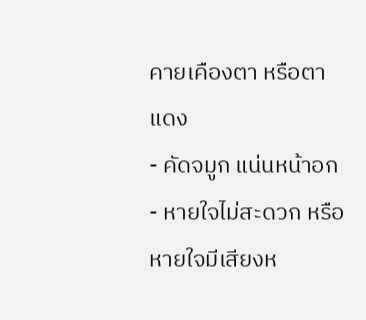คายเคืองตา หรือตาแดง
- คัดจมูก แน่นหน้าอก
- หายใจไม่สะดวก หรือหายใจมีเสียงห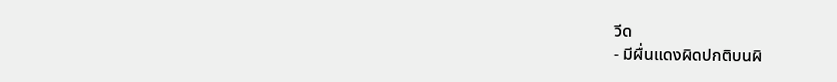วีด
- มีผื่นแดงผิดปกติบนผิ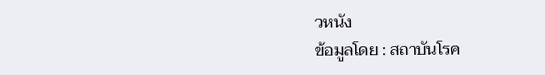วหนัง
ข้อมูลโดย : สถาบันโรค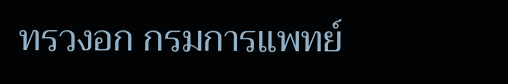ทรวงอก กรมการแพทย์